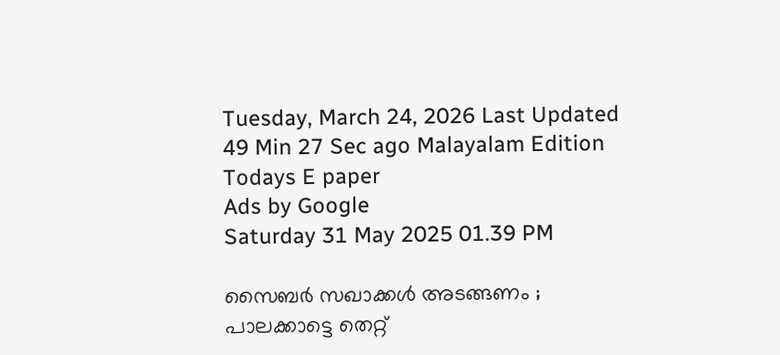Tuesday, March 24, 2026 Last Updated 49 Min 27 Sec ago Malayalam Edition
Todays E paper
Ads by Google
Saturday 31 May 2025 01.39 PM

സൈബര്‍ സഖാക്കള്‍ അടങ്ങണം ; പാലക്കാട്ടെ തെറ്റ്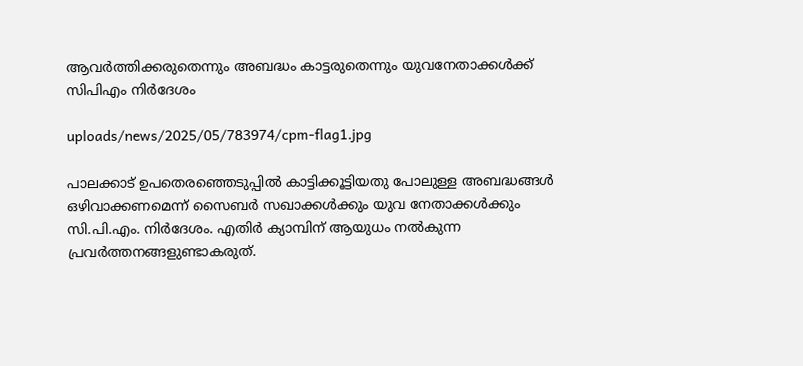ആവര്‍ത്തിക്കരുതെന്നും അബദ്ധം കാട്ടരുതെന്നും യുവനേതാക്കള്‍ക്ക് സിപിഎം നിര്‍ദേശം

uploads/news/2025/05/783974/cpm-flag1.jpg

പാലക്കാട് ഉപതെരഞ്ഞെടുപ്പില്‍ കാട്ടിക്കൂട്ടിയതു പോലുള്ള അബദ്ധങ്ങള്‍ ഒഴിവാക്കണമെന്ന് സൈബര്‍ സഖാക്കള്‍ക്കും യുവ നേതാക്കള്‍ക്കും സി.പി.എം. നിര്‍ദേശം. എതിര്‍ ക്യാമ്പിന് ആയുധം നല്‍കുന്ന പ്രവര്‍ത്തനങ്ങളുണ്ടാകരുത്.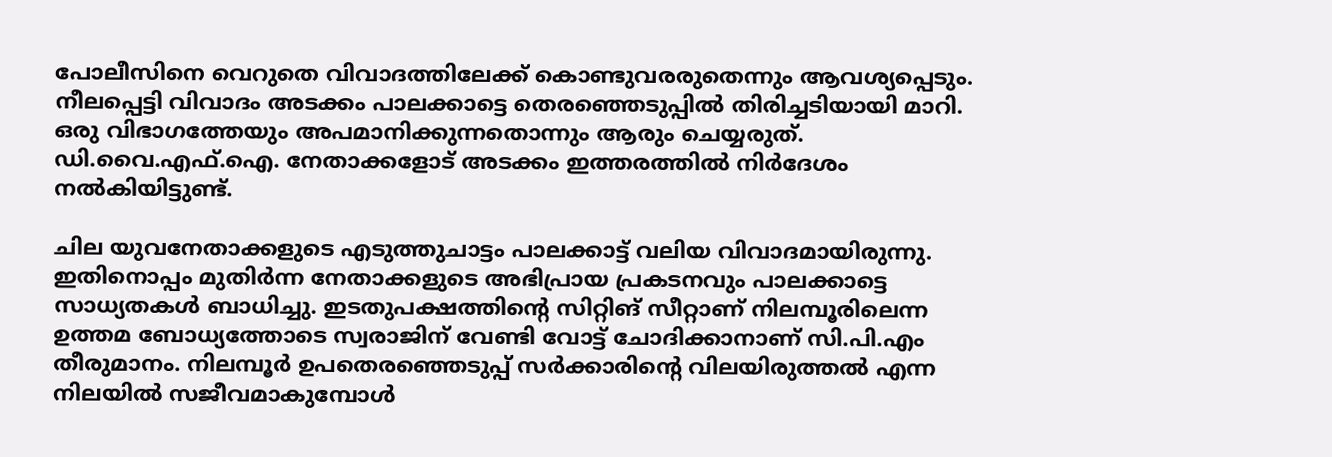പോലീസിനെ വെറുതെ വിവാദത്തിലേക്ക് കൊണ്ടുവരരുതെന്നും ആവശ്യപ്പെടും. നീലപ്പെട്ടി വിവാദം അടക്കം പാലക്കാട്ടെ തെരഞ്ഞെടുപ്പില്‍ തിരിച്ചടിയായി മാറി. ഒരു വിഭാഗത്തേയും അപമാനിക്കുന്നതൊന്നും ആരും ചെയ്യരുത്. ഡി.വൈ.എഫ്.ഐ. നേതാക്കളോട് അടക്കം ഇത്തരത്തില്‍ നിര്‍ദേശം നല്‍കിയിട്ടുണ്ട്.

ചില യുവനേതാക്കളുടെ എടുത്തുചാട്ടം പാലക്കാട്ട് വലിയ വിവാദമായിരുന്നു. ഇതിനൊപ്പം മുതിര്‍ന്ന നേതാക്കളുടെ അഭിപ്രായ പ്രകടനവും പാലക്കാട്ടെ സാധ്യതകള്‍ ബാധിച്ചു. ഇടതുപക്ഷത്തിന്റെ സിറ്റിങ് സീറ്റാണ് നിലമ്പൂരിലെന്ന ഉത്തമ ബോധ്യത്തോടെ സ്വരാജിന് വേണ്ടി വോട്ട് ചോദിക്കാനാണ് സി.പി.എം തീരുമാനം. നിലമ്പൂര്‍ ഉപതെരഞ്ഞെടുപ്പ് സര്‍ക്കാരിന്റെ വിലയിരുത്തല്‍ എന്ന നിലയില്‍ സജീവമാകുമ്പോള്‍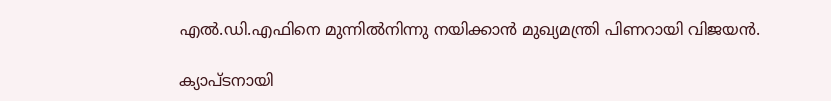എല്‍.ഡി.എഫിനെ മുന്നില്‍നിന്നു നയിക്കാന്‍ മുഖ്യമന്ത്രി പിണറായി വിജയന്‍.

ക്യാപ്ടനായി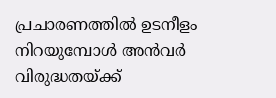പ്രചാരണത്തില്‍ ഉടനീളം നിറയുമ്പോള്‍ അന്‍വര്‍ വിരുദ്ധതയ്ക്ക്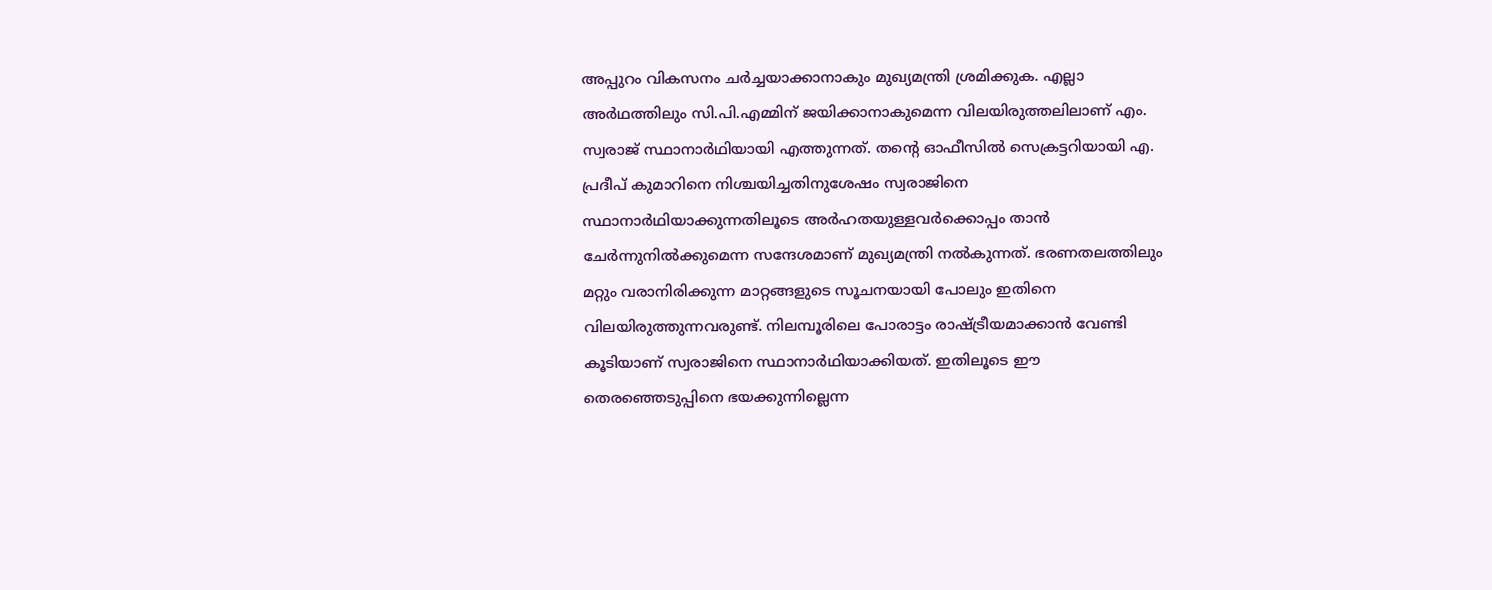അപ്പുറം വികസനം ചര്‍ച്ചയാക്കാനാകും മുഖ്യമന്ത്രി ശ്രമിക്കുക. എല്ലാ അര്‍ഥത്തിലും സി.പി.എമ്മിന് ജയിക്കാനാകുമെന്ന വിലയിരുത്തലിലാണ് എം. സ്വരാജ് സ്ഥാനാര്‍ഥിയായി എത്തുന്നത്. തന്റെ ഓഫീസില്‍ സെക്രട്ടറിയായി എ. പ്രദീപ് കുമാറിനെ നിശ്ചയിച്ചതിനുശേഷം സ്വരാജിനെ സ്ഥാനാര്‍ഥിയാക്കുന്നതിലൂടെ അര്‍ഹതയുള്ളവര്‍ക്കൊപ്പം താന്‍ ചേര്‍ന്നുനില്‍ക്കുമെന്ന സന്ദേശമാണ് മുഖ്യമന്ത്രി നല്‍കുന്നത്. ഭരണതലത്തിലും മറ്റും വരാനിരിക്കുന്ന മാറ്റങ്ങളുടെ സൂചനയായി പോലും ഇതിനെ വിലയിരുത്തുന്നവരുണ്ട്. നിലമ്പൂരിലെ പോരാട്ടം രാഷ്ട്രീയമാക്കാന്‍ വേണ്ടി കൂടിയാണ് സ്വരാജിനെ സ്ഥാനാര്‍ഥിയാക്കിയത്. ഇതിലൂടെ ഈ തെരഞ്ഞെടുപ്പിനെ ഭയക്കുന്നില്ലെന്ന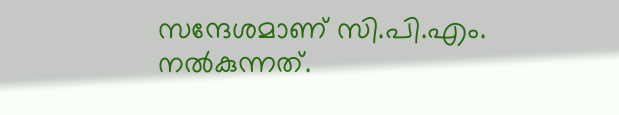സന്ദേശമാണ് സി.പി.എം. നല്‍കുന്നത്.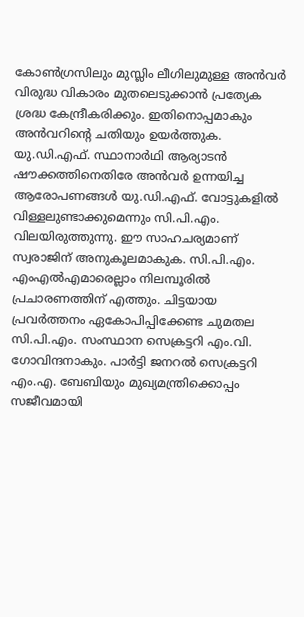കോണ്‍ഗ്രസിലും മുസ്ലിം ലീഗിലുമുള്ള അന്‍വര്‍ വിരുദ്ധ വികാരം മുതലെടുക്കാന്‍ പ്രത്യേക ശ്രദ്ധ കേന്ദ്രീകരിക്കും. ഇതിനൊപ്പമാകും അന്‍വറിന്റെ ചതിയും ഉയര്‍ത്തുക. യു.ഡി.എഫ്. സ്ഥാനാര്‍ഥി ആര്യാടന്‍ ഷൗക്കത്തിനെതിരേ അന്‍വര്‍ ഉന്നയിച്ച ആരോപണങ്ങള്‍ യു.ഡി.എഫ്. വോട്ടുകളില്‍ വിള്ളലുണ്ടാക്കുമെന്നും സി.പി.എം. വിലയിരുത്തുന്നു. ഈ സാഹചര്യമാണ് സ്വരാജിന് അനുകൂലമാകുക. സി.പി.എം. എംഎല്‍എമാരെല്ലാം നിലമ്പൂരില്‍ പ്രചാരണത്തിന് എത്തും. ചിട്ടയായ പ്രവര്‍ത്തനം ഏകോപിപ്പിക്കേണ്ട ചുമതല സി.പി.എം. സംസ്ഥാന സെക്രട്ടറി എം.വി. ഗോവിന്ദനാകും. പാര്‍ട്ടി ജനറല്‍ സെക്രട്ടറി എം.എ. ബേബിയും മുഖ്യമന്ത്രിക്കൊപ്പം സജീവമായി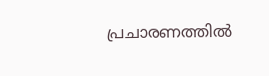പ്രചാരണത്തില്‍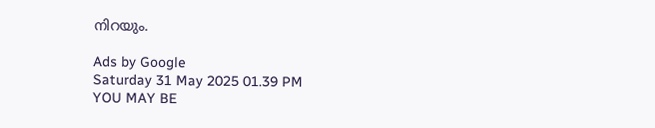നിറയും.

Ads by Google
Saturday 31 May 2025 01.39 PM
YOU MAY BE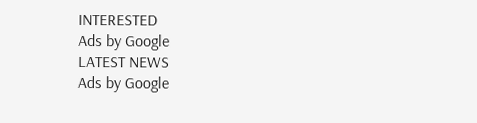INTERESTED
Ads by Google
LATEST NEWS
Ads by Google